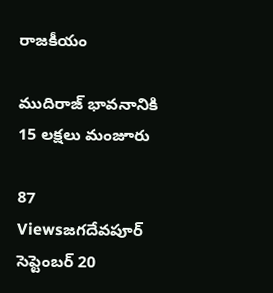రాజకీయం

ముదిరాజ్ భావనానికి 15 లక్షలు మంజూరు

87 Viewsజగదేవపూర్ సెప్టెంబర్ 20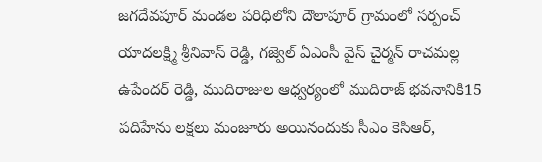జగదేవపూర్ మండల పరిధిలోని దౌలాపూర్ గ్రామంలో సర్పంచ్ యాదలక్ష్మి శ్రీనివాస్ రెడ్డి, గజ్వెల్ ఏఎంసీ వైస్ చైర్మన్ రాచమల్ల ఉపేందర్ రెడ్డి, ముదిరాజుల ఆధ్వర్యంలో ముదిరాజ్ భవనానికి15 పదిహేను లక్షలు మంజూరు అయినందుకు సీఎం కెసిఆర్,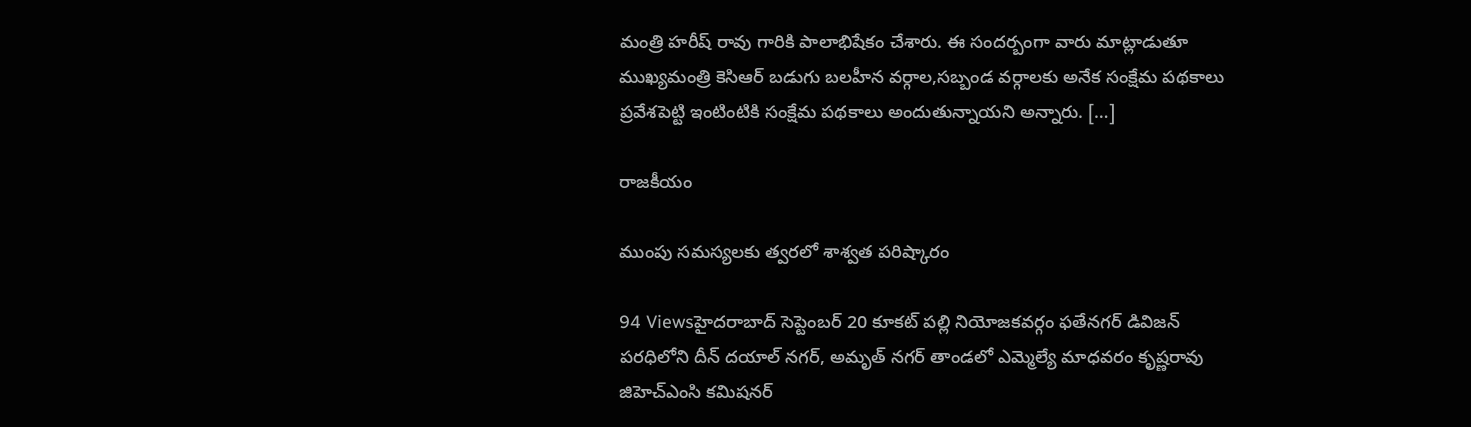మంత్రి హరీష్ రావు గారికి పాలాభిషేకం చేశారు. ఈ సందర్బంగా వారు మాట్లాడుతూ ముఖ్యమంత్రి కెసిఆర్ బడుగు బలహీన వర్గాల,సబ్బండ వర్గాలకు అనేక సంక్షేమ పథకాలు ప్రవేశపెట్టి ఇంటింటికి సంక్షేమ పథకాలు అందుతున్నాయని అన్నారు. […]

రాజకీయం

ముంపు సమస్యలకు త్వరలో శాశ్వత పరిష్కారం

94 Viewsహైదరాబాద్ సెప్టెంబర్ 20 కూకట్ పల్లి నియోజకవర్గం ఫతేనగర్ డివిజన్ పరధిలోని దీన్ దయాల్ నగర్, అమృత్ నగర్ తాండలో ఎమ్మెల్యే మాధవరం కృష్ణరావు జిహెచ్ఎంసి కమిషనర్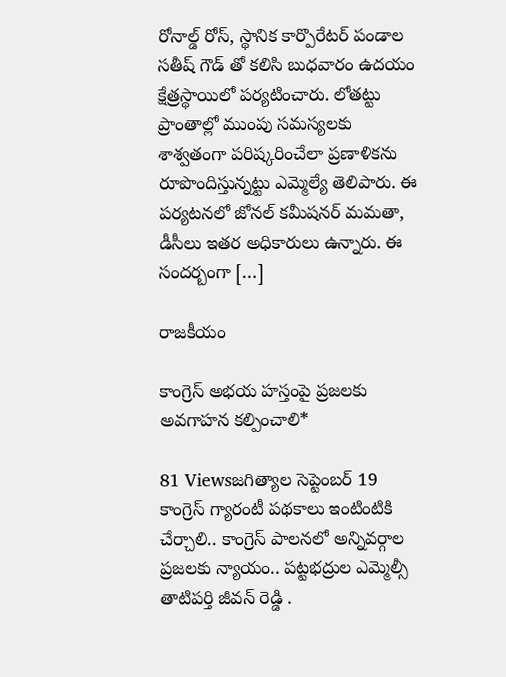రోనాల్డ్ రోస్, స్థానిక కార్పొరేటర్ పండాల సతీష్ గౌడ్ తో కలిసి బుధవారం ఉదయం క్షేత్రస్థాయిలో పర్యటించారు. లోతట్టు ప్రాంతాల్లో ముంపు సమస్యలకు శాశ్వతంగా పరిష్కరించేలా ప్రణాళికను రూపొందిస్తున్నట్టు ఎమ్మెల్యే తెలిపారు. ఈ పర్యటనలో జోనల్ కమీషనర్ మమతా, డీసీలు ఇతర అధికారులు ఉన్నారు. ఈ సందర్బంగా […]

రాజకీయం

కాంగ్రెస్ అభయ హస్తంపై ప్రజలకు అవగాహన కల్పించాలి*

81 Viewsజగిత్యాల సెప్టెంబర్ 19 కాంగ్రెస్ గ్యారంటీ పథకాలు ఇంటింటికి చేర్చాలి.. కాంగ్రెస్ పాలనలో అన్నివర్గాల ప్రజలకు న్యాయం.. పట్టభద్రుల ఎమ్మెల్సీ తాటిపర్తి జీవన్ రెడ్డి .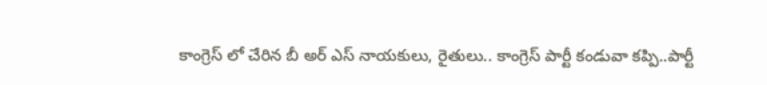కాంగ్రెస్ లో చేరిన బీ అర్ ఎస్ నాయకులు, రైతులు.. కాంగ్రెస్ పార్టీ కండువా కప్పి..పార్టీ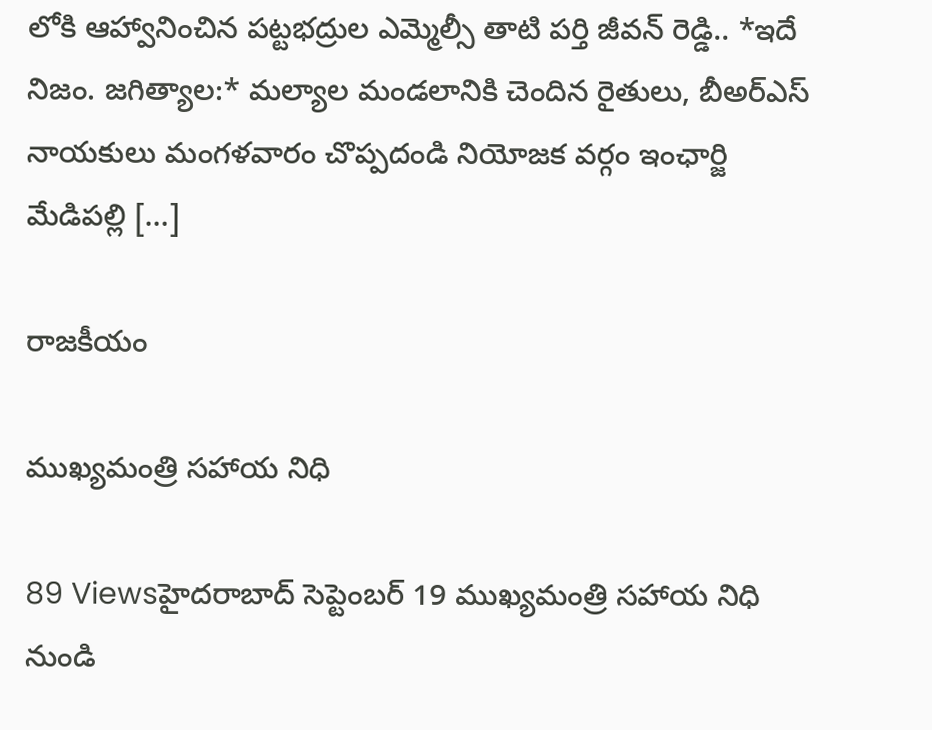లోకి ఆహ్వానించిన పట్టభద్రుల ఎమ్మెల్సీ తాటి పర్తి జీవన్ రెడ్డి.. *ఇదే నిజం. జగిత్యాల:* మల్యాల మండలానికి చెందిన రైతులు, బీఅర్ఎస్ నాయకులు మంగళవారం చొప్పదండి నియోజక వర్గం ఇంఛార్జి మేడిపల్లి […]

రాజకీయం

ముఖ్యమంత్రి సహాయ నిధి

89 Viewsహైదరాబాద్ సెప్టెంబర్ 19 ముఖ్యమంత్రి సహాయ నిధి నుండి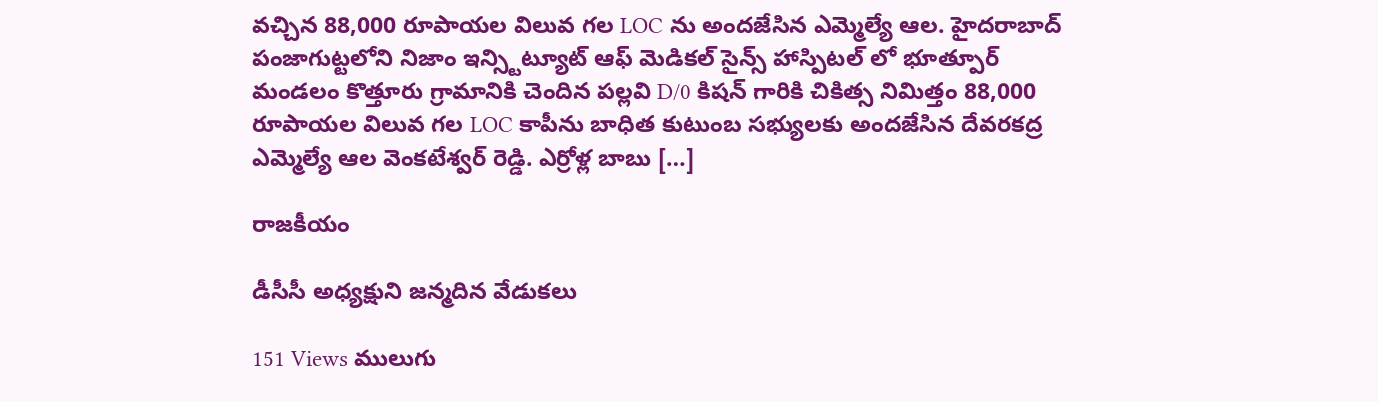వచ్చిన 88,000 రూపాయల విలువ గల LOC ను అందజేసిన ఎమ్మెల్యే ఆల. హైదరాబాద్ పంజాగుట్టలోని నిజాం ఇన్స్టిట్యూట్ ఆఫ్ మెడికల్ సైన్స్ హాస్పిటల్ లో భూత్పూర్ మండలం కొత్తూరు గ్రామానికి చెందిన పల్లవి D/0 కిషన్ గారికి చికిత్స నిమిత్తం 88,000 రూపాయల విలువ గల LOC కాపీను బాధిత కుటుంబ సభ్యులకు అందజేసిన దేవరకద్ర ఎమ్మెల్యే ఆల వెంకటేశ్వర్ రెడ్డి. ఎర్రోళ్ల బాబు […]

రాజకీయం

డీసీసీ అధ్యక్షుని జన్మదిన వేడుకలు

151 Views ములుగు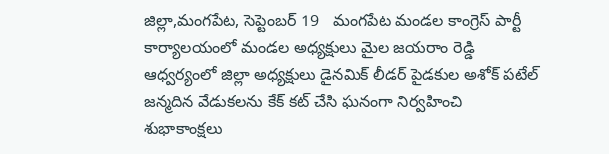జిల్లా,మంగపేట, సెప్టెంబర్ 19   మంగపేట మండల కాంగ్రెస్ పార్టీ కార్యాలయంలో మండల అధ్యక్షులు మైల జయరాం రెడ్డి ఆధ్వర్యంలో జిల్లా అధ్యక్షులు డైనమిక్ లీడర్ పైడకుల అశోక్ పటేల్ జన్మదిన వేడుకలను కేక్ కట్ చేసి ఘనంగా నిర్వహించి శుభాకాంక్షలు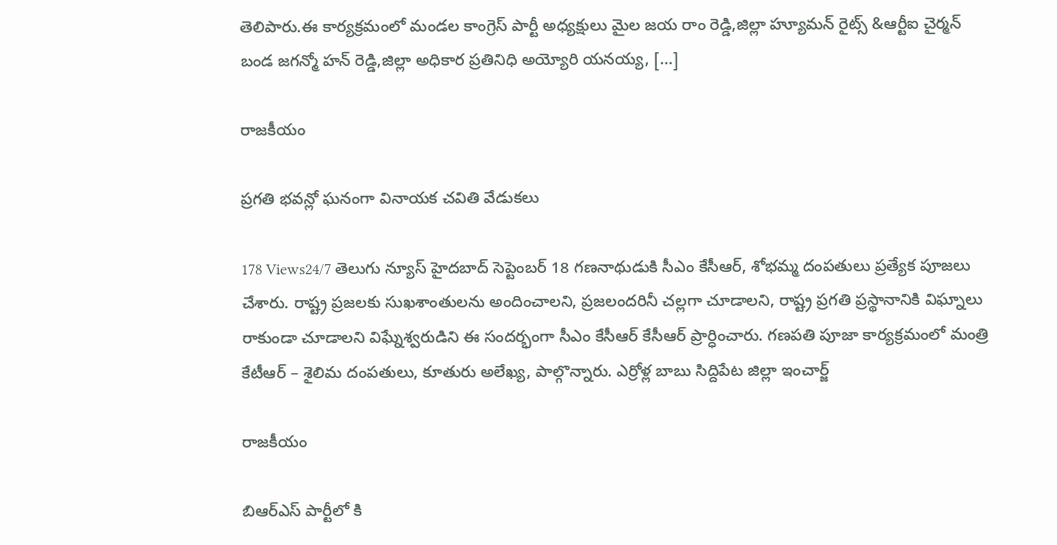తెలిపారు.ఈ కార్యక్రమంలో మండల కాంగ్రెస్ పార్టీ అధ్యక్షులు మైల జయ రాం రెడ్డి,జిల్లా హ్యూమన్ రైట్స్ &ఆర్టీఐ చైర్మన్ బండ జగన్మో హన్ రెడ్డి,జిల్లా అధికార ప్రతినిధి అయ్యోరి యనయ్య, […]

రాజకీయం

ప్రగతి భవన్లో ఘనంగా వినాయక చవితి వేడుకలు

178 Views24/7 తెలుగు న్యూస్ హైదబాద్ సెప్టెంబర్ 18 గణనాథుడుకి సీఎం కేసీఆర్, శోభమ్మ దంపతులు ప్రత్యేక పూజలు చేశారు. రాష్ట్ర ప్ర‌జ‌ల‌కు సుఖ‌శాంతుల‌ను అందించాల‌ని, ప్రజలందరినీ చల్లగా చూడాలని, రాష్ట్ర ప్ర‌గ‌తి ప్ర‌స్థానానికి విఘ్నాలు రాకుండా చూడాల‌ని విఘ్నేశ్వరుడిని ఈ సంద‌ర్భంగా సీఎం కేసీఆర్ కేసీఆర్ ప్రార్ధించారు. గణపతి పూజా కార్య‌క్ర‌మంలో మంత్రి కేటీఆర్ – శైలిమ దంప‌తులు, కూతురు అలేఖ్య, పాల్గొన్నారు. ఎర్రోళ్ల బాబు సిద్దిపేట జిల్లా ఇంచార్జ్

రాజకీయం

బిఆర్ఎస్ పార్టీలో కి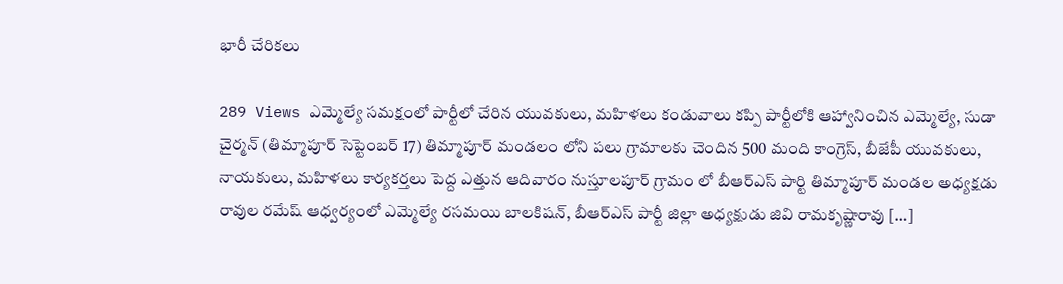భారీ చేరికలు

289 Views ఎమ్మెల్యే సమక్షంలో పార్టీలో చేరిన యువకులు, మహిళలు కండువాలు కప్పి పార్టీలోకి ఆహ్వానించిన ఎమ్మెల్యే, సుడా చైర్మన్ (తిమ్మాపూర్ సెప్టెంబర్ 17) తిమ్మాపూర్ మండలం లోని పలు గ్రామాలకు చెందిన 500 మంది కాంగ్రెస్‌, బీజేపీ యువకులు, నాయకులు, మహిళలు కార్యకర్తలు పెద్ద ఎత్తున ఆదివారం నుస్తూలపూర్ గ్రామం లో బీఆర్ఎస్ పార్టి తిమ్మాపూర్ మండల అధ్యక్షడు రావుల రమేష్ ఆధ్వర్యంలో ఎమ్మెల్యే రసమయి బాలకిషన్, బీఆర్ఎస్ పార్టీ జిల్లా అధ్యక్షుడు జివి రామకృష్ణారావు […]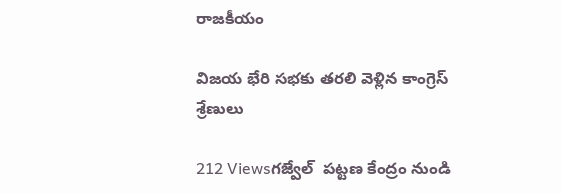రాజకీయం

విజయ భేరి సభకు తరలి వెళ్లిన కాంగ్రెస్ శ్రేణులు

212 Viewsగజ్వేల్  పట్టణ కేంద్రం నుండి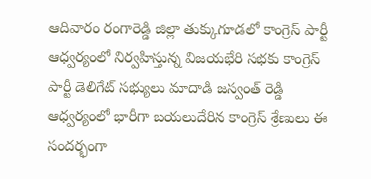ఆదివారం రంగారెడ్డి జిల్లా తుక్కుగూడలో కాంగ్రెస్ పార్టీ ఆధ్వర్యంలో నిర్వహిస్తున్న విజయభేరి సభకు కాంగ్రెస్ పార్టీ డెలిగేట్ సభ్యులు మాదాడి జస్వంత్ రెడ్డి ఆధ్వర్యంలో భారీగా బయలుదేరిన కాంగ్రెస్ శ్రేణులు ఈ సందర్భంగా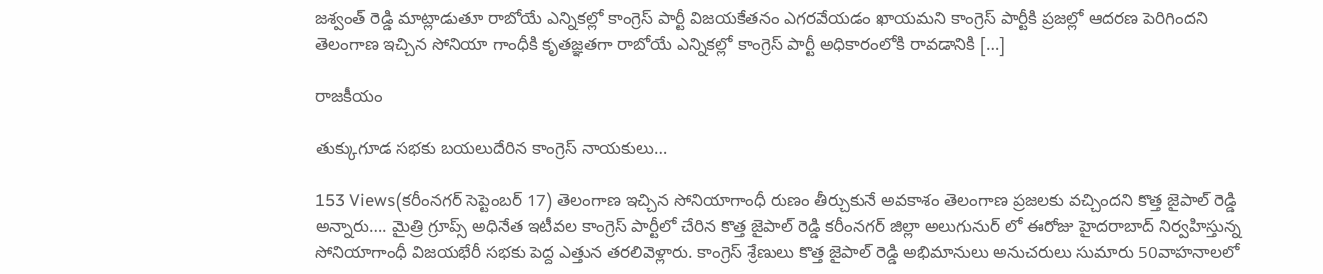జశ్వంత్ రెడ్డి మాట్లాడుతూ రాబోయే ఎన్నికల్లో కాంగ్రెస్ పార్టీ విజయకేతనం ఎగరవేయడం ఖాయమని కాంగ్రెస్ పార్టీకి ప్రజల్లో ఆదరణ పెరిగిందని తెలంగాణ ఇచ్చిన సోనియా గాంధీకి కృతజ్ఞతగా రాబోయే ఎన్నికల్లో కాంగ్రెస్ పార్టీ అధికారంలోకి రావడానికి […]

రాజకీయం

తుక్కుగూడ సభకు బయలుదేరిన కాంగ్రెస్ నాయకులు…

153 Views(కరీంనగర్ సెప్టెంబర్ 17) తెలంగాణ ఇచ్చిన సోనియాగాంధీ రుణం తీర్చుకునే అవకాశం తెలంగాణ ప్రజలకు వచ్చిందని కొత్త జైపాల్ రెడ్డి అన్నారు…. మైత్రి గ్రూప్స్ అధినేత ఇటీవల కాంగ్రెస్ పార్టీలో చేరిన కొత్త జైపాల్ రెడ్డి కరీంనగర్ జిల్లా అలుగునుర్ లో ఈరోజు హైదరాబాద్ నిర్వహిస్తున్న సోనియాగాంధీ విజయభేరీ సభకు పెద్ద ఎత్తున తరలివెళ్లారు. కాంగ్రెస్ శ్రేణులు కొత్త జైపాల్ రెడ్డి అభిమానులు అనుచరులు సుమారు 50వాహనాలలో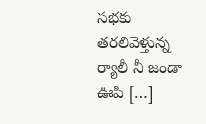సభకు తరలివెళ్తున్న ర్యాలీ నీ జండా ఊపి […]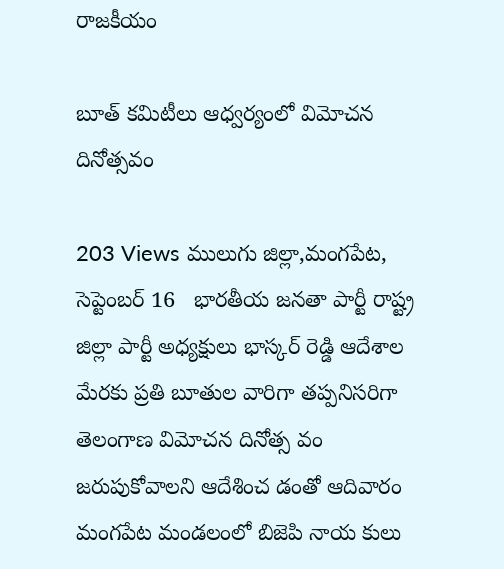రాజకీయం

బూత్ కమిటీలు ఆధ్వర్యంలో విమోచన దినోత్సవం

203 Views ములుగు జిల్లా,మంగపేట, సెప్టెంబర్ 16   భారతీయ జనతా పార్టీ రాష్ట్ర జిల్లా పార్టీ అధ్యక్షులు భాస్కర్ రెడ్డి ఆదేశాల మేరకు ప్రతి బూతుల వారిగా తప్పనిసరిగా తెలంగాణ విమోచన దినోత్స వం జరుపుకోవాలని ఆదేశించ డంతో ఆదివారం మంగపేట మండలంలో బిజెపి నాయ కులు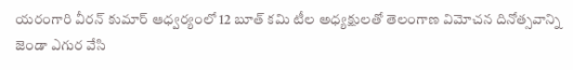యరంగారి వీరన్ కుమార్ ఆధ్వర్యంలో 12 బూత్ కమి టీల అధ్యక్షులతో తెలంగాణ విమోచన దినోత్సవాన్ని జెండా ఎగుర వేసి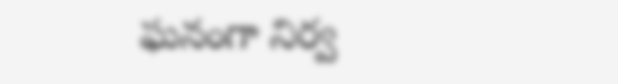ఘనంగా నిర్వ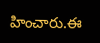హించారు.ఈ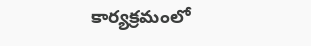కార్యక్రమంలో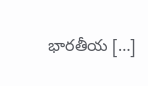భారతీయ […]